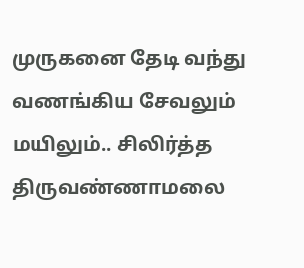முருகனை தேடி வந்து வணங்கிய சேவலும் மயிலும்.. சிலிர்த்த திருவண்ணாமலை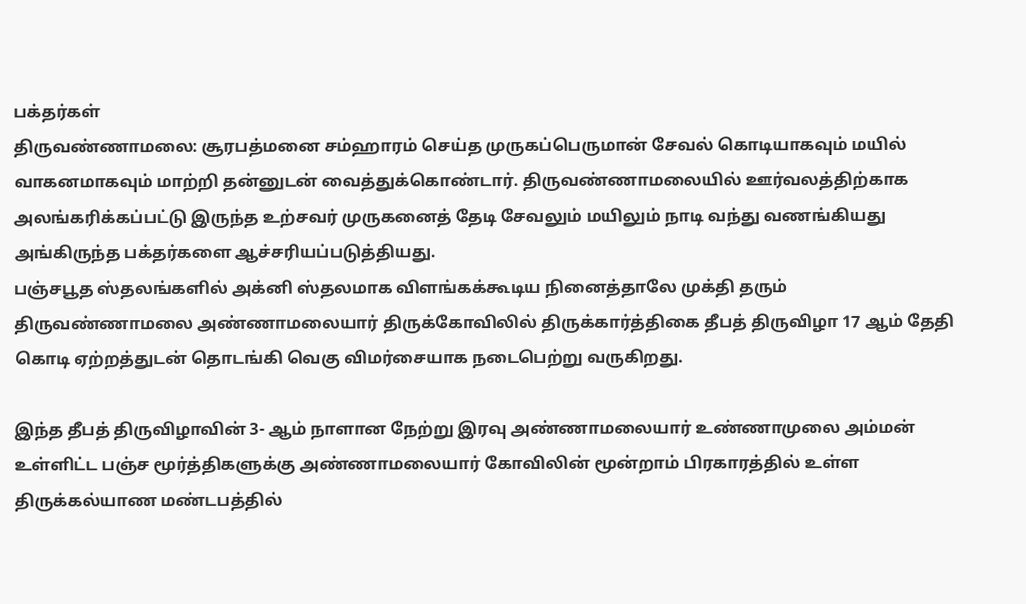பக்தர்கள்
திருவண்ணாமலை: சூரபத்மனை சம்ஹாரம் செய்த முருகப்பெருமான் சேவல் கொடியாகவும் மயில் வாகனமாகவும் மாற்றி தன்னுடன் வைத்துக்கொண்டார். திருவண்ணாமலையில் ஊர்வலத்திற்காக அலங்கரிக்கப்பட்டு இருந்த உற்சவர் முருகனைத் தேடி சேவலும் மயிலும் நாடி வந்து வணங்கியது அங்கிருந்த பக்தர்களை ஆச்சரியப்படுத்தியது.
பஞ்சபூத ஸ்தலங்களில் அக்னி ஸ்தலமாக விளங்கக்கூடிய நினைத்தாலே முக்தி தரும் திருவண்ணாமலை அண்ணாமலையார் திருக்கோவிலில் திருக்கார்த்திகை தீபத் திருவிழா 17 ஆம் தேதி கொடி ஏற்றத்துடன் தொடங்கி வெகு விமர்சையாக நடைபெற்று வருகிறது.

இந்த தீபத் திருவிழாவின் 3- ஆம் நாளான நேற்று இரவு அண்ணாமலையார் உண்ணாமுலை அம்மன் உள்ளிட்ட பஞ்ச மூர்த்திகளுக்கு அண்ணாமலையார் கோவிலின் மூன்றாம் பிரகாரத்தில் உள்ள திருக்கல்யாண மண்டபத்தில்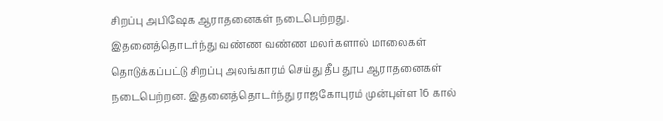சிறப்பு அபிஷேக ஆராதனைகள் நடைபெற்றது.
இதனைத்தொடர்ந்து வண்ண வண்ண மலர்களால் மாலைகள் தொடுக்கப்பட்டு சிறப்பு அலங்காரம் செய்து தீப தூப ஆராதனைகள் நடைபெற்றன. இதனைத்தொடர்ந்து ராஜகோபுரம் முன்புள்ள 16 கால்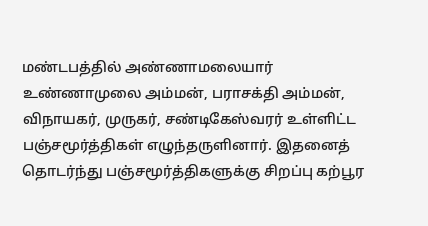மண்டபத்தில் அண்ணாமலையார் உண்ணாமுலை அம்மன், பராசக்தி அம்மன், விநாயகர், முருகர், சண்டிகேஸ்வரர் உள்ளிட்ட பஞ்சமூர்த்திகள் எழுந்தருளினார். இதனைத் தொடர்ந்து பஞ்சமூர்த்திகளுக்கு சிறப்பு கற்பூர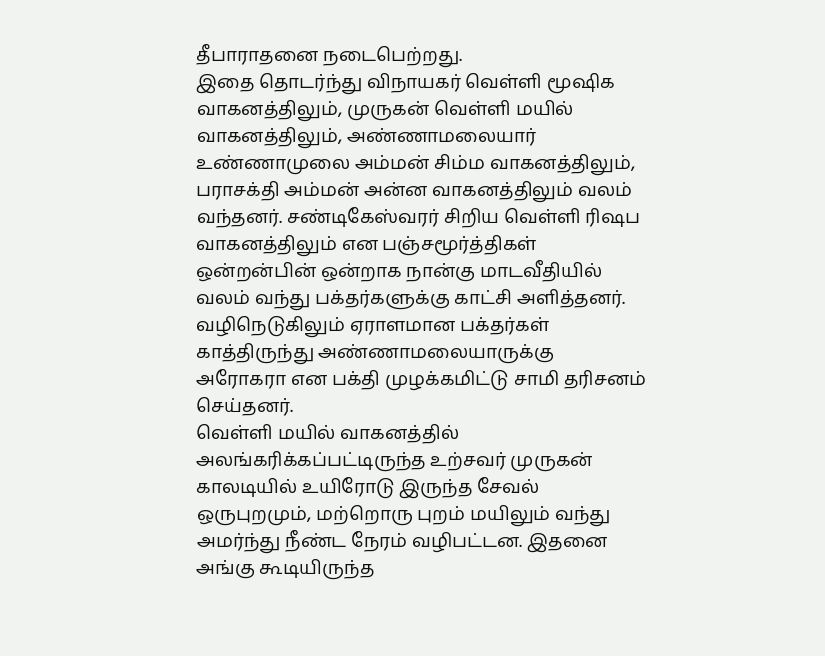தீபாராதனை நடைபெற்றது.
இதை தொடர்ந்து விநாயகர் வெள்ளி மூஷிக வாகனத்திலும், முருகன் வெள்ளி மயில் வாகனத்திலும், அண்ணாமலையார் உண்ணாமுலை அம்மன் சிம்ம வாகனத்திலும், பராசக்தி அம்மன் அன்ன வாகனத்திலும் வலம் வந்தனர். சண்டிகேஸ்வரர் சிறிய வெள்ளி ரிஷப வாகனத்திலும் என பஞ்சமூர்த்திகள் ஒன்றன்பின் ஒன்றாக நான்கு மாடவீதியில் வலம் வந்து பக்தர்களுக்கு காட்சி அளித்தனர். வழிநெடுகிலும் ஏராளமான பக்தர்கள் காத்திருந்து அண்ணாமலையாருக்கு அரோகரா என பக்தி முழக்கமிட்டு சாமி தரிசனம் செய்தனர்.
வெள்ளி மயில் வாகனத்தில் அலங்கரிக்கப்பட்டிருந்த உற்சவர் முருகன் காலடியில் உயிரோடு இருந்த சேவல் ஒருபுறமும், மற்றொரு புறம் மயிலும் வந்து அமர்ந்து நீண்ட நேரம் வழிபட்டன. இதனை அங்கு கூடியிருந்த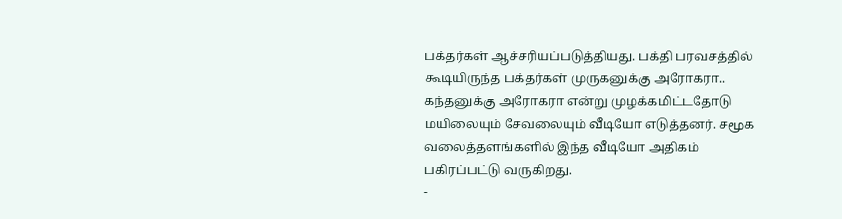பக்தர்கள் ஆச்சரியப்படுத்தியது. பக்தி பரவசத்தில் கூடியிருந்த பக்தர்கள் முருகனுக்கு அரோகரா.. கந்தனுக்கு அரோகரா என்று முழக்கமிட்டதோடு மயிலையும் சேவலையும் வீடியோ எடுத்தனர். சமூக வலைத்தளங்களில் இந்த வீடியோ அதிகம் பகிரப்பட்டு வருகிறது.
-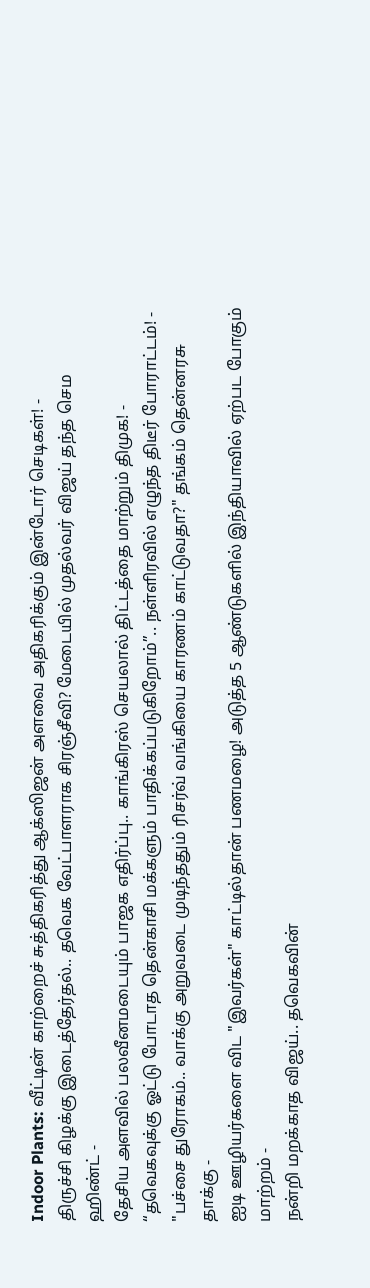Indoor Plants: வீட்டின் காற்றைச் சுத்திகரித்து ஆக்ஸிஜன் அளவை அதிகரிக்கும் இன்டோர் செடிகள்! -
திருச்சி கிழக்கு இடைத்தேர்தல்.. தவெக வேட்பாளராக சிரஞ்சீவி? மேடையில் முதல்வர் விஜய் தந்த செம ஹிண்ட் -
தேசிய அளவில் பலவீனமடையும் பாஜக எதிர்ப்பு.. காங்கிரஸ் செயலால் திட்டத்தை மாற்றும் திமுக! -
“தவெகவுக்கு ஓட்டு போடாத தென்காசி மக்களும் பாதிக்கப்படுகிறோம்”.. நள்ளிரவில் எழுந்த திடீர் போராட்டம்! -
"பச்சை துரோகம்.. வாக்கு அறுவடை முடிந்ததும் ரிசர்வ் வங்கியை காரணம் காட்டுவதா?" தங்கம் தென்னரசு தாக்கு -
ஐடி ஊழியர்களை விட "இவர்கள்" காட்டில்தான் பணமழை! அடுத்த 5 ஆண்டுகளில் இந்தியாவில் ஏற்பட போகும் மாற்றம் -
நன்றி மறக்காத விஜய்.. தவெகவின்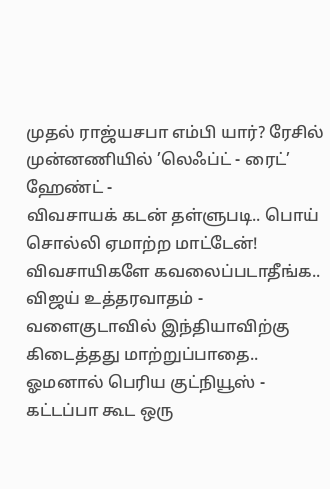முதல் ராஜ்யசபா எம்பி யார்? ரேசில் முன்னணியில் ’லெஃப்ட் - ரைட்’ ஹேண்ட் -
விவசாயக் கடன் தள்ளுபடி.. பொய் சொல்லி ஏமாற்ற மாட்டேன்! விவசாயிகளே கவலைப்படாதீங்க.. விஜய் உத்தரவாதம் -
வளைகுடாவில் இந்தியாவிற்கு கிடைத்தது மாற்றுப்பாதை.. ஓமனால் பெரிய குட்நியூஸ் -
கட்டப்பா கூட ஒரு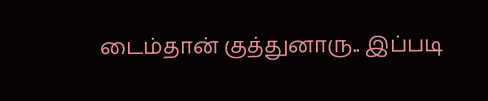டைம்தான் குத்துனாரு.. இப்படி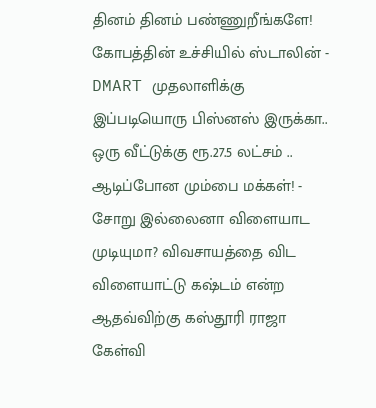தினம் தினம் பண்ணுறீங்களே! கோபத்தின் உச்சியில் ஸ்டாலின் -
DMART முதலாளிக்கு இப்படியொரு பிஸ்னஸ் இருக்கா.. ஒரு வீட்டுக்கு ரூ.27.5 லட்சம் .. ஆடிப்போன மும்பை மக்கள்! -
சோறு இல்லைனா விளையாட முடியுமா? விவசாயத்தை விட விளையாட்டு கஷ்டம் என்ற ஆதவ்விற்கு கஸ்தூரி ராஜா கேள்வி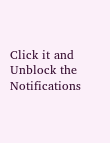Click it and Unblock the Notifications